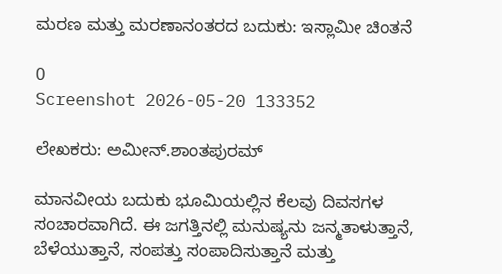ಮರಣ ಮತ್ತು ಮರಣಾನಂತರದ ಬದುಕು: ಇಸ್ಲಾಮೀ ಚಿಂತನೆ

0
Screenshot 2026-05-20 133352

ಲೇಖಕರು: ಅಮೀನ್.ಶಾಂತಪುರಮ್

ಮಾನವೀಯ ಬದುಕು ಭೂಮಿಯಲ್ಲಿನ ಕೆಲವು ದಿವಸಗಳ ಸಂಚಾರವಾಗಿದೆ. ಈ ಜಗತ್ತಿನಲ್ಲಿ ಮನುಷ್ಯನು ಜನ್ಮತಾಳುತ್ತಾನೆ, ಬೆಳೆಯುತ್ತಾನೆ, ಸಂಪತ್ತು ಸಂಪಾದಿಸುತ್ತಾನೆ ಮತ್ತು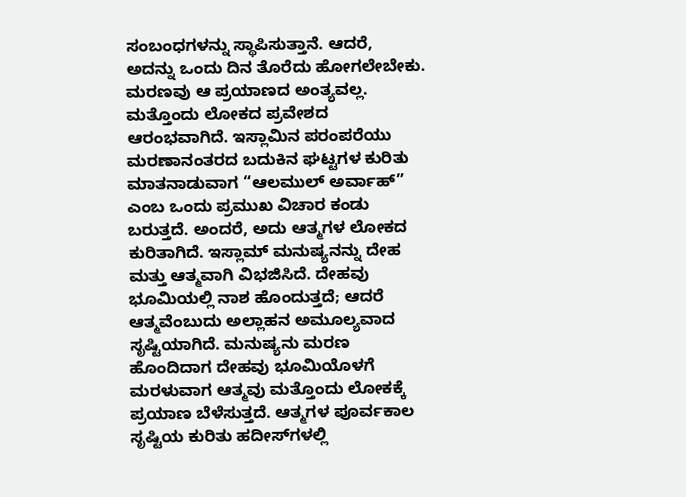ಸಂಬಂಧಗಳನ್ನು ಸ್ಥಾಪಿಸುತ್ತಾನೆ. ಆದರೆ, ಅದನ್ನು ಒಂದು ದಿನ ತೊರೆದು ಹೋಗಲೇಬೇಕು. ಮರಣವು ಆ ಪ್ರಯಾಣದ ಅಂತ್ಯವಲ್ಲ. ಮತ್ತೊಂದು ಲೋಕದ ಪ್ರವೇಶದ ಆರಂಭವಾಗಿದೆ. ಇಸ್ಲಾಮಿನ ಪರಂಪರೆಯು ಮರಣಾನಂತರದ ಬದುಕಿನ ಘಟ್ಟಗಳ ಕುರಿತು ಮಾತನಾಡುವಾಗ “ಆಲಮುಲ್ ಅರ್ವಾಹ್” ಎಂಬ ಒಂದು ಪ್ರಮುಖ ವಿಚಾರ ಕಂಡು ಬರುತ್ತದೆ. ಅಂದರೆ, ಅದು ಆತ್ಮಗಳ ಲೋಕದ ಕುರಿತಾಗಿದೆ. ಇಸ್ಲಾಮ್ ಮನುಷ್ಯನನ್ನು ದೇಹ ಮತ್ತು ಆತ್ಮವಾಗಿ ವಿಭಜಿಸಿದೆ. ದೇಹವು ಭೂಮಿಯಲ್ಲಿ ನಾಶ ಹೊಂದುತ್ತದೆ; ಆದರೆ ಆತ್ಮವೆಂಬುದು ಅಲ್ಲಾಹನ ಅಮೂಲ್ಯವಾದ ಸೃಷ್ಟಿಯಾಗಿದೆ. ಮನುಷ್ಯನು ಮರಣ ಹೊಂದಿದಾಗ ದೇಹವು ಭೂಮಿಯೊಳಗೆ ಮರಳುವಾಗ ಆತ್ಮವು ಮತ್ತೊಂದು ಲೋಕಕ್ಕೆ ಪ್ರಯಾಣ ಬೆಳೆಸುತ್ತದೆ. ಆತ್ಮಗಳ ಪೂರ್ವಕಾಲ ಸೃಷ್ಟಿಯ ಕುರಿತು ಹದೀಸ್‌ಗಳಲ್ಲಿ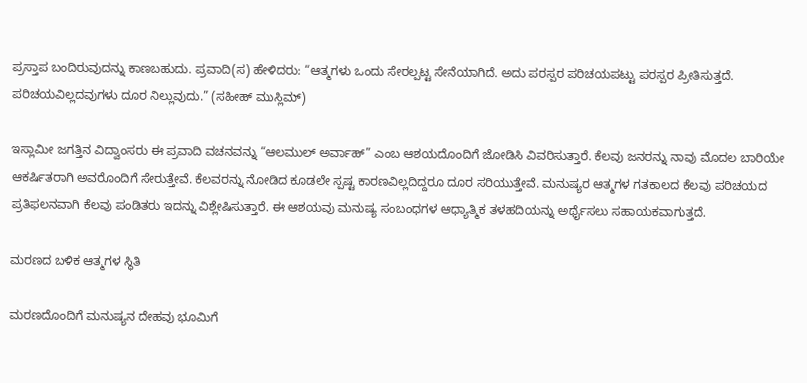ಪ್ರಸ್ತಾಪ ಬಂದಿರುವುದನ್ನು ಕಾಣಬಹುದು. ಪ್ರವಾದಿ(ಸ) ಹೇಳಿದರು: “ಆತ್ಮಗಳು ಒಂದು ಸೇರಲ್ಪಟ್ಟ ಸೇನೆಯಾಗಿದೆ. ಅದು ಪರಸ್ಪರ ಪರಿಚಯಪಟ್ಟು ಪರಸ್ಪರ ಪ್ರೀತಿಸುತ್ತದೆ. ಪರಿಚಯವಿಲ್ಲದವುಗಳು ದೂರ ನಿಲ್ಲುವುದು.” (ಸಹೀಹ್ ಮುಸ್ಲಿಮ್)

ಇಸ್ಲಾಮೀ ಜಗತ್ತಿನ ವಿದ್ವಾಂಸರು ಈ ಪ್ರವಾದಿ ವಚನವನ್ನು “ಆಲಮುಲ್ ಅರ್ವಾಹ್” ಎಂಬ ಆಶಯದೊಂದಿಗೆ ಜೋಡಿಸಿ ವಿವರಿಸುತ್ತಾರೆ. ಕೆಲವು ಜನರನ್ನು ನಾವು ಮೊದಲ ಬಾರಿಯೇ ಆಕರ್ಷಿತರಾಗಿ ಅವರೊಂದಿಗೆ ಸೇರುತ್ತೇವೆ. ಕೆಲವರನ್ನು ನೋಡಿದ ಕೂಡಲೇ ಸ್ಪಷ್ಟ ಕಾರಣವಿಲ್ಲದಿದ್ದರೂ ದೂರ ಸರಿಯುತ್ತೇವೆ. ಮನುಷ್ಯರ ಆತ್ಮಗಳ ಗತಕಾಲದ ಕೆಲವು ಪರಿಚಯದ ಪ್ರತಿಫಲನವಾಗಿ ಕೆಲವು ಪಂಡಿತರು ಇದನ್ನು ವಿಶ್ಲೇಷಿಸುತ್ತಾರೆ. ಈ ಆಶಯವು ಮನುಷ್ಯ ಸಂಬಂಧಗಳ ಆಧ್ಯಾತ್ಮಿಕ ತಳಹದಿಯನ್ನು ಅರ್ಥೈಸಲು ಸಹಾಯಕವಾಗುತ್ತದೆ.

ಮರಣದ ಬಳಿಕ ಆತ್ಮಗಳ ಸ್ಥಿತಿ

ಮರಣದೊಂದಿಗೆ ಮನುಷ್ಯನ ದೇಹವು ಭೂಮಿಗೆ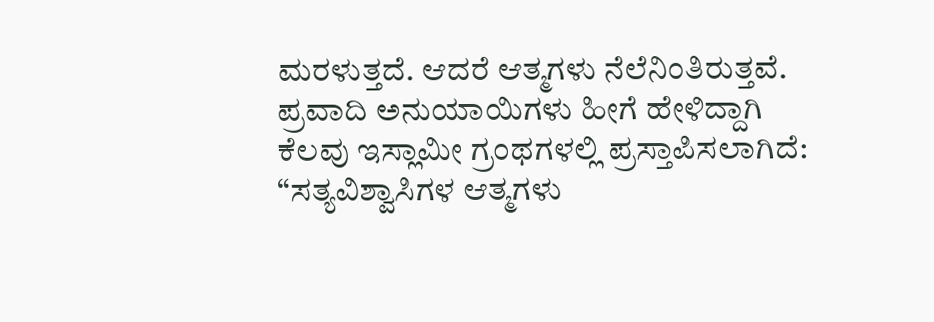ಮರಳುತ್ತದೆ. ಆದರೆ ಆತ್ಮಗಳು ನೆಲೆನಿಂತಿರುತ್ತವೆ. ಪ್ರವಾದಿ ಅನುಯಾಯಿಗಳು ಹೀಗೆ ಹೇಳಿದ್ದಾಗಿ ಕೆಲವು ಇಸ್ಲಾಮೀ ಗ್ರಂಥಗಳಲ್ಲಿ ಪ್ರಸ್ತಾಪಿಸಲಾಗಿದೆ: “ಸತ್ಯವಿಶ್ವಾಸಿಗಳ ಆತ್ಮಗಳು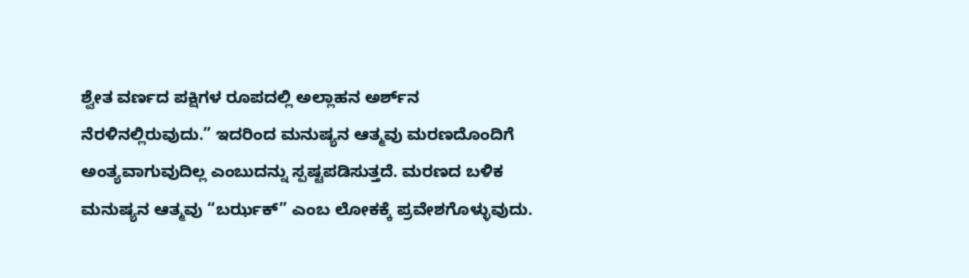ಶ್ವೇತ ವರ್ಣದ ಪಕ್ಷಿಗಳ ರೂಪದಲ್ಲಿ ಅಲ್ಲಾಹನ ಅರ್ಶ್‌ನ ನೆರಳಿನಲ್ಲಿರುವುದು.” ಇದರಿಂದ ಮನುಷ್ಯನ ಆತ್ಮವು ಮರಣದೊಂದಿಗೆ ಅಂತ್ಯವಾಗುವುದಿಲ್ಲ ಎಂಬುದನ್ನು ಸ್ಪಷ್ಟಪಡಿಸುತ್ತದೆ. ಮರಣದ ಬಳಿಕ ಮನುಷ್ಯನ ಆತ್ಮವು “ಬರ್ಝಕ್” ಎಂಬ ಲೋಕಕ್ಕೆ ಪ್ರವೇಶಗೊಳ್ಳುವುದು.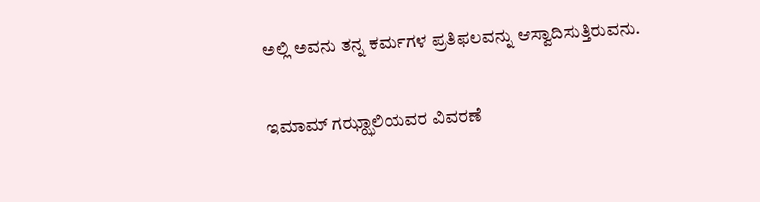ಅಲ್ಲಿ ಅವನು ತನ್ನ ಕರ್ಮಗಳ ಪ್ರತಿಫಲವನ್ನು ಆಸ್ವಾದಿಸುತ್ತಿರುವನು.

ಇಮಾಮ್ ಗಝ್ಝಾಲಿಯವರ ವಿವರಣೆ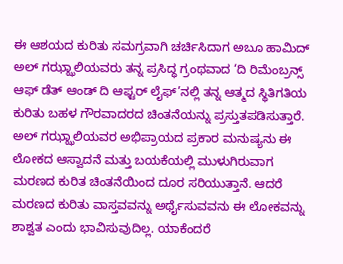ಈ ಆಶಯದ ಕುರಿತು ಸಮಗ್ರವಾಗಿ ಚರ್ಚಿಸಿದಾಗ ಅಬೂ ಹಾಮಿದ್ ಅಲ್ ಗಝ್ಝಾಲಿಯವರು ತನ್ನ ಪ್ರಸಿದ್ಧ ಗ್ರಂಥವಾದ ‘ದಿ ರಿಮೆಂಬ್ರನ್ಸ್ ಆಫ್ ಡೆತ್ ಆಂಡ್ ದಿ ಆಫ್ಟರ್ ಲೈಫ್’ನಲ್ಲಿ ತನ್ನ ಆತ್ಮದ ಸ್ಥಿತಿಗತಿಯ ಕುರಿತು ಬಹಳ ಗೌರವಾದರದ ಚಿಂತನೆಯನ್ನು ಪ್ರಸ್ತುತಪಡಿಸುತ್ತಾರೆ. ಅಲ್ ಗಝ್ಝಾಲಿಯವರ ಅಭಿಪ್ರಾಯದ ಪ್ರಕಾರ ಮನುಷ್ಯನು ಈ ಲೋಕದ ಆಸ್ವಾದನೆ ಮತ್ತು ಬಯಕೆಯಲ್ಲಿ ಮುಳುಗಿರುವಾಗ ಮರಣದ ಕುರಿತ ಚಿಂತನೆಯಿಂದ ದೂರ ಸರಿಯುತ್ತಾನೆ. ಆದರೆ ಮರಣದ ಕುರಿತು ವಾಸ್ತವವನ್ನು ಅರ್ಥೈಸುವವನು ಈ ಲೋಕವನ್ನು ಶಾಶ್ವತ ಎಂದು ಭಾವಿಸುವುದಿಲ್ಲ. ಯಾಕೆಂದರೆ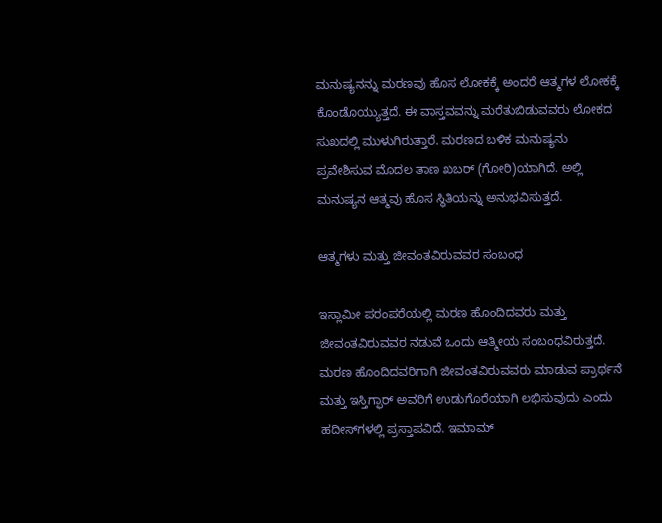ಮನುಷ್ಯನನ್ನು ಮರಣವು ಹೊಸ ಲೋಕಕ್ಕೆ ಅಂದರೆ ಆತ್ಮಗಳ ಲೋಕಕ್ಕೆ ಕೊಂಡೊಯ್ಯುತ್ತದೆ. ಈ ವಾಸ್ತವವನ್ನು ಮರೆತುಬಿಡುವವರು ಲೋಕದ ಸುಖದಲ್ಲಿ ಮುಳುಗಿರುತ್ತಾರೆ. ಮರಣದ ಬಳಿಕ ಮನುಷ್ಯನು ಪ್ರವೇಶಿಸುವ ಮೊದಲ ತಾಣ ಖಬರ್ (ಗೋರಿ)ಯಾಗಿದೆ. ಅಲ್ಲಿ ಮನುಷ್ಯನ ಆತ್ಮವು ಹೊಸ ಸ್ಥಿತಿಯನ್ನು ಅನುಭವಿಸುತ್ತದೆ.

ಆತ್ಮಗಳು ಮತ್ತು ಜೀವಂತವಿರುವವರ ಸಂಬಂಧ

ಇಸ್ಲಾಮೀ ಪರಂಪರೆಯಲ್ಲಿ ಮರಣ ಹೊಂದಿದವರು ಮತ್ತು ಜೀವಂತವಿರುವವರ ನಡುವೆ ಒಂದು ಆತ್ಮೀಯ ಸಂಬಂಧವಿರುತ್ತದೆ. ಮರಣ ಹೊಂದಿದವರಿಗಾಗಿ ಜೀವಂತವಿರುವವರು ಮಾಡುವ ಪ್ರಾರ್ಥನೆ ಮತ್ತು ಇಸ್ತಿಗ್ಫಾರ್ ಅವರಿಗೆ ಉಡುಗೊರೆಯಾಗಿ ಲಭಿಸುವುದು ಎಂದು ಹದೀಸ್‌ಗಳಲ್ಲಿ ಪ್ರಸ್ತಾಪವಿದೆ. ಇಮಾಮ್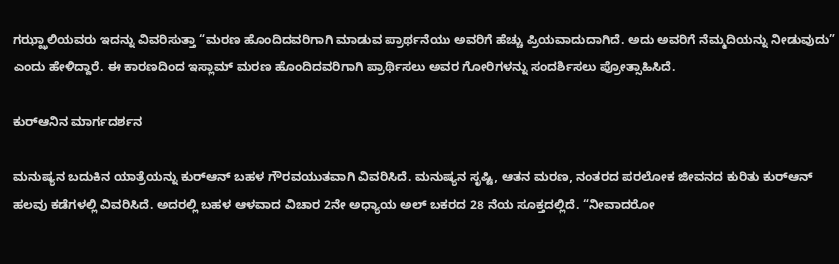ಗಝ್ಝಾಲಿಯವರು ಇದನ್ನು ವಿವರಿಸುತ್ತಾ “ಮರಣ ಹೊಂದಿದವರಿಗಾಗಿ ಮಾಡುವ ಪ್ರಾರ್ಥನೆಯು ಅವರಿಗೆ ಹೆಚ್ಚು ಪ್ರಿಯವಾದುದಾಗಿದೆ. ಅದು ಅವರಿಗೆ ನೆಮ್ಮದಿಯನ್ನು ನೀಡುವುದು” ಎಂದು ಹೇಳಿದ್ದಾರೆ. ಈ ಕಾರಣದಿಂದ ಇಸ್ಲಾಮ್ ಮರಣ ಹೊಂದಿದವರಿಗಾಗಿ ಪ್ರಾರ್ಥಿಸಲು ಅವರ ಗೋರಿಗಳನ್ನು ಸಂದರ್ಶಿಸಲು ಪ್ರೋತ್ಸಾಹಿಸಿದೆ.

ಕುರ್‌ಆನಿನ ಮಾರ್ಗದರ್ಶನ

ಮನುಷ್ಯನ ಬದುಕಿನ ಯಾತ್ರೆಯನ್ನು ಕುರ್‌ಆನ್ ಬಹಳ ಗೌರವಯುತವಾಗಿ ವಿವರಿಸಿದೆ. ಮನುಷ್ಯನ ಸೃಷ್ಟಿ, ಆತನ ಮರಣ, ನಂತರದ ಪರಲೋಕ ಜೀವನದ ಕುರಿತು ಕುರ್‌ಆನ್ ಹಲವು ಕಡೆಗಳಲ್ಲಿ ವಿವರಿಸಿದೆ. ಅದರಲ್ಲಿ ಬಹಳ ಆಳವಾದ ವಿಚಾರ 2ನೇ ಅಧ್ಯಾಯ ಅಲ್ ಬಕರದ 28 ನೆಯ ಸೂಕ್ತದಲ್ಲಿದೆ. “ನೀವಾದರೋ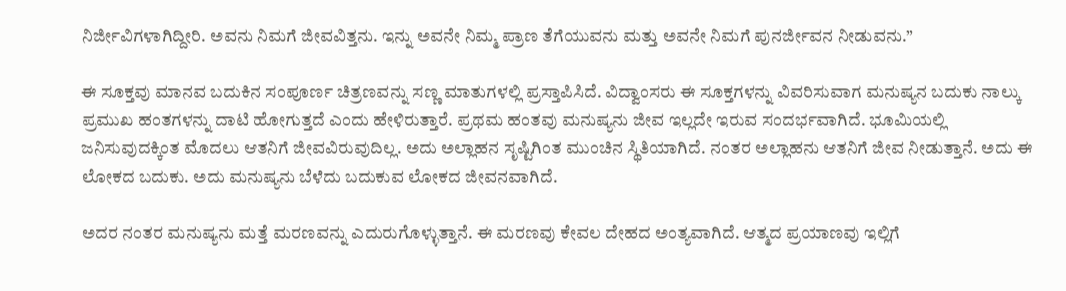ನಿರ್ಜೀವಿಗಳಾಗಿದ್ದೀರಿ. ಅವನು ನಿಮಗೆ ಜೀವವಿತ್ತನು. ಇನ್ನು ಅವನೇ ನಿಮ್ಮ ಪ್ರಾಣ ತೆಗೆಯುವನು ಮತ್ತು ಅವನೇ ನಿಮಗೆ ಪುನರ್ಜೀವನ ನೀಡುವನು.”

ಈ ಸೂಕ್ತವು ಮಾನವ ಬದುಕಿನ ಸಂಪೂರ್ಣ ಚಿತ್ರಣವನ್ನು ಸಣ್ಣ ಮಾತುಗಳಲ್ಲಿ ಪ್ರಸ್ತಾಪಿಸಿದೆ. ವಿದ್ವಾಂಸರು ಈ ಸೂಕ್ತಗಳನ್ನು ವಿವರಿಸುವಾಗ ಮನುಷ್ಯನ ಬದುಕು ನಾಲ್ಕು ಪ್ರಮುಖ ಹಂತಗಳನ್ನು ದಾಟಿ ಹೋಗುತ್ತದೆ ಎಂದು ಹೇಳಿರುತ್ತಾರೆ. ಪ್ರಥಮ ಹಂತವು ಮನುಷ್ಯನು ಜೀವ ಇಲ್ಲದೇ ಇರುವ ಸಂದರ್ಭವಾಗಿದೆ. ಭೂಮಿಯಲ್ಲಿ ಜನಿಸುವುದಕ್ಕಿಂತ ಮೊದಲು ಆತನಿಗೆ ಜೀವವಿರುವುದಿಲ್ಲ. ಅದು ಅಲ್ಲಾಹನ ಸೃಷ್ಟಿಗಿಂತ ಮುಂಚಿನ ಸ್ಥಿತಿಯಾಗಿದೆ. ನಂತರ ಅಲ್ಲಾಹನು ಆತನಿಗೆ ಜೀವ ನೀಡುತ್ತಾನೆ. ಅದು ಈ ಲೋಕದ ಬದುಕು. ಅದು ಮನುಷ್ಯನು ಬೆಳೆದು ಬದುಕುವ ಲೋಕದ ಜೀವನವಾಗಿದೆ.

ಅದರ ನಂತರ ಮನುಷ್ಯನು ಮತ್ತೆ ಮರಣವನ್ನು ಎದುರುಗೊಳ್ಳುತ್ತಾನೆ. ಈ ಮರಣವು ಕೇವಲ ದೇಹದ ಅಂತ್ಯವಾಗಿದೆ. ಆತ್ಮದ ಪ್ರಯಾಣವು ಇಲ್ಲಿಗೆ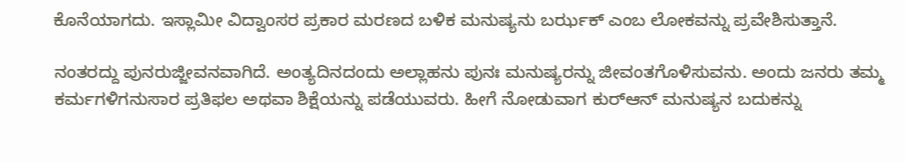ಕೊನೆಯಾಗದು. ಇಸ್ಲಾಮೀ ವಿದ್ವಾಂಸರ ಪ್ರಕಾರ ಮರಣದ ಬಳಿಕ ಮನುಷ್ಯನು ಬರ್ಝಕ್ ಎಂಬ ಲೋಕವನ್ನು ಪ್ರವೇಶಿಸುತ್ತಾನೆ.

ನಂತರದ್ದು ಪುನರುಜ್ಜೀವನವಾಗಿದೆ. ಅಂತ್ಯದಿನದಂದು ಅಲ್ಲಾಹನು ಪುನಃ ಮನುಷ್ಯರನ್ನು ಜೀವಂತಗೊಳಿಸುವನು. ಅಂದು ಜನರು ತಮ್ಮ ಕರ್ಮಗಳಿಗನುಸಾರ ಪ್ರತಿಫಲ ಅಥವಾ ಶಿಕ್ಷೆಯನ್ನು ಪಡೆಯುವರು. ಹೀಗೆ ನೋಡುವಾಗ ಕುರ್‌ಆನ್ ಮನುಷ್ಯನ ಬದುಕನ್ನು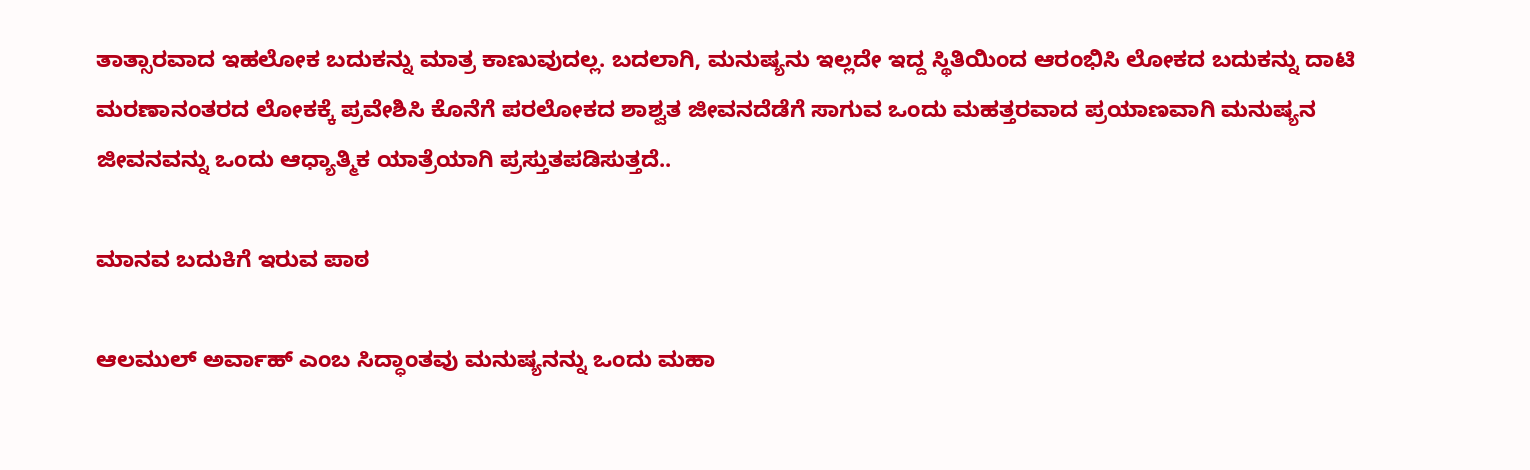ತಾತ್ಸಾರವಾದ ಇಹಲೋಕ ಬದುಕನ್ನು ಮಾತ್ರ ಕಾಣುವುದಲ್ಲ. ಬದಲಾಗಿ, ಮನುಷ್ಯನು ಇಲ್ಲದೇ ಇದ್ದ ಸ್ಥಿತಿಯಿಂದ ಆರಂಭಿಸಿ ಲೋಕದ ಬದುಕನ್ನು ದಾಟಿ ಮರಣಾನಂತರದ ಲೋಕಕ್ಕೆ ಪ್ರವೇಶಿಸಿ ಕೊನೆಗೆ ಪರಲೋಕದ ಶಾಶ್ವತ ಜೀವನದೆಡೆಗೆ ಸಾಗುವ ಒಂದು ಮಹತ್ತರವಾದ ಪ್ರಯಾಣವಾಗಿ ಮನುಷ್ಯನ ಜೀವನವನ್ನು ಒಂದು ಆಧ್ಯಾತ್ಮಿಕ ಯಾತ್ರೆಯಾಗಿ ಪ್ರಸ್ತುತಪಡಿಸುತ್ತದೆ..

ಮಾನವ ಬದುಕಿಗೆ ಇರುವ ಪಾಠ

ಆಲಮುಲ್ ಅರ್ವಾಹ್ ಎಂಬ ಸಿದ್ಧಾಂತವು ಮನುಷ್ಯನನ್ನು ಒಂದು ಮಹಾ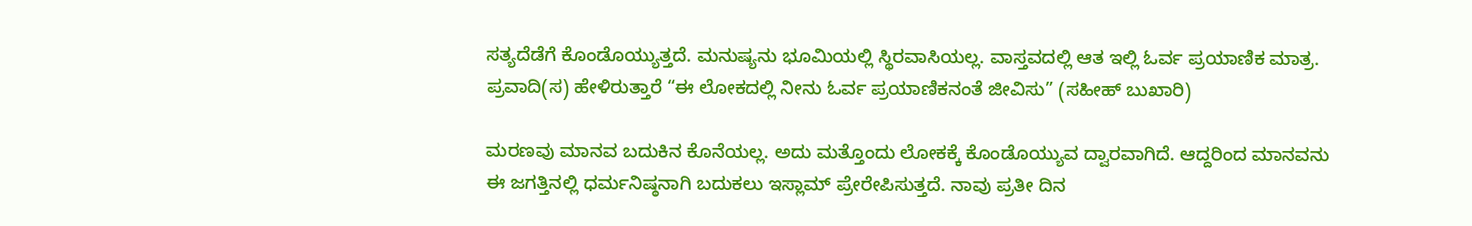ಸತ್ಯದೆಡೆಗೆ ಕೊಂಡೊಯ್ಯುತ್ತದೆ. ಮನುಷ್ಯನು ಭೂಮಿಯಲ್ಲಿ ಸ್ಥಿರವಾಸಿಯಲ್ಲ. ವಾಸ್ತವದಲ್ಲಿ ಆತ ಇಲ್ಲಿ ಓರ್ವ ಪ್ರಯಾಣಿಕ ಮಾತ್ರ. ಪ್ರವಾದಿ(ಸ) ಹೇಳಿರುತ್ತಾರೆ “ಈ ಲೋಕದಲ್ಲಿ ನೀನು ಓರ್ವ ಪ್ರಯಾಣಿಕನಂತೆ ಜೀವಿಸು” (ಸಹೀಹ್ ಬುಖಾರಿ)

ಮರಣವು ಮಾನವ ಬದುಕಿನ ಕೊನೆಯಲ್ಲ. ಅದು ಮತ್ತೊಂದು ಲೋಕಕ್ಕೆ ಕೊಂಡೊಯ್ಯುವ ದ್ವಾರವಾಗಿದೆ. ಆದ್ದರಿಂದ ಮಾನವನು ಈ ಜಗತ್ತಿನಲ್ಲಿ ಧರ್ಮನಿಷ್ಠನಾಗಿ ಬದುಕಲು ಇಸ್ಲಾಮ್ ಪ್ರೇರೇಪಿಸುತ್ತದೆ. ನಾವು ಪ್ರತೀ ದಿನ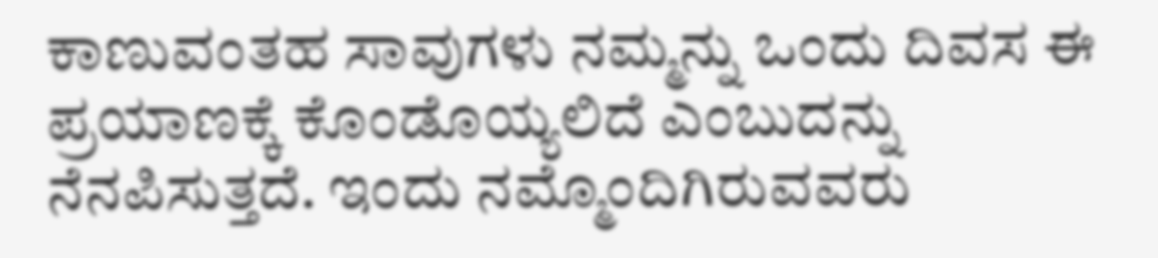ಕಾಣುವಂತಹ ಸಾವುಗಳು ನಮ್ಮನ್ನು ಒಂದು ದಿವಸ ಈ ಪ್ರಯಾಣಕ್ಕೆ ಕೊಂಡೊಯ್ಯಲಿದೆ ಎಂಬುದನ್ನು ನೆನಪಿಸುತ್ತದೆ. ಇಂದು ನಮ್ಮೊಂದಿಗಿರುವವರು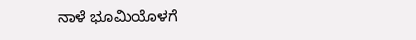ನಾಳೆ ಭೂಮಿಯೊಳಗೆ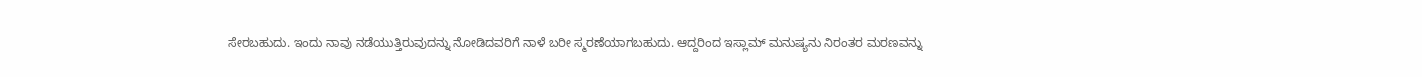ಸೇರಬಹುದು. ಇಂದು ನಾವು ನಡೆಯುತ್ತಿರುವುದನ್ನು ನೋಡಿದವರಿಗೆ ನಾಳೆ ಬರೀ ಸ್ಮರಣೆಯಾಗಬಹುದು. ಆದ್ದರಿಂದ ಇಸ್ಲಾಮ್ ಮನುಷ್ಯನು ನಿರಂತರ ಮರಣವನ್ನು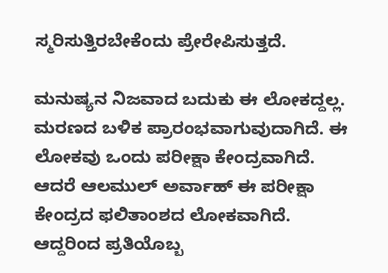ಸ್ಮರಿಸುತ್ತಿರಬೇಕೆಂದು ಪ್ರೇರೇಪಿಸುತ್ತದೆ.

ಮನುಷ್ಯನ ನಿಜವಾದ ಬದುಕು ಈ ಲೋಕದ್ದಲ್ಲ. ಮರಣದ ಬಳಿಕ ಪ್ರಾರಂಭವಾಗುವುದಾಗಿದೆ. ಈ ಲೋಕವು ಒಂದು ಪರೀಕ್ಷಾ ಕೇಂದ್ರವಾಗಿದೆ. ಆದರೆ ಆಲಮುಲ್ ಅರ್ವಾಹ್ ಈ ಪರೀಕ್ಷಾ ಕೇಂದ್ರದ ಫಲಿತಾಂಶದ ಲೋಕವಾಗಿದೆ. ಆದ್ದರಿಂದ ಪ್ರತಿಯೊಬ್ಬ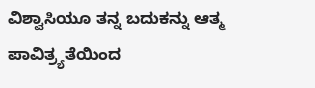ವಿಶ್ವಾಸಿಯೂ ತನ್ನ ಬದುಕನ್ನು ಆತ್ಮ ಪಾವಿತ್ರ್ಯತೆಯಿಂದ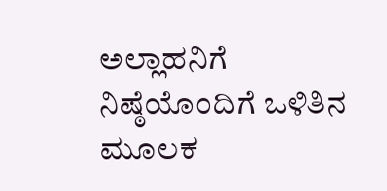ಅಲ್ಲಾಹನಿಗೆ ನಿಷ್ಠೆಯೊಂದಿಗೆ ಒಳಿತಿನ ಮೂಲಕ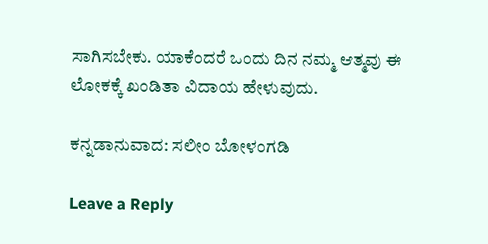ಸಾಗಿಸಬೇಕು. ಯಾಕೆಂದರೆ ಒಂದು ದಿನ ನಮ್ಮ ಆತ್ಮವು ಈ ಲೋಕಕ್ಕೆ ಖಂಡಿತಾ ವಿದಾಯ ಹೇಳುವುದು.

ಕನ್ನಡಾನುವಾದ: ಸಲೀಂ ಬೋಳಂಗಡಿ

Leave a Reply